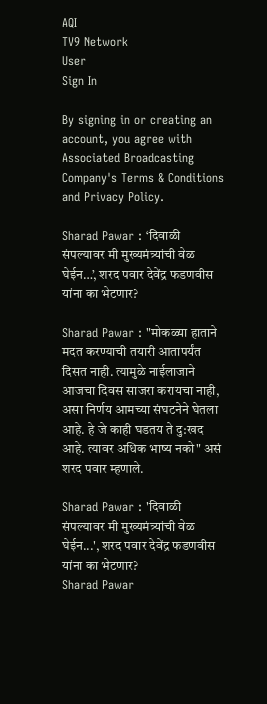AQI
TV9 Network
User
Sign In

By signing in or creating an account, you agree with Associated Broadcasting Company's Terms & Conditions and Privacy Policy.

Sharad Pawar : ‘दिवाळी संपल्यावर मी मुख्यमंत्र्यांची वेळ घेईन…’, शरद पवार देवेंद्र फडणवीस यांना का भेटणार?

Sharad Pawar : "मोकळ्या हाताने मदत करण्याची तयारी आतापर्यंत दिसत नाही. त्यामुळे नाईलाजाने आजचा दिवस साजरा करायचा नाही, असा निर्णय आमच्या संघटनेने घेतला आहे. हे जे काही घडतय ते दु:खद आहे. त्यावर अधिक भाष्य नको" असं शरद पवार म्हणाले.

Sharad Pawar : 'दिवाळी संपल्यावर मी मुख्यमंत्र्यांची वेळ घेईन...', शरद पवार देवेंद्र फडणवीस यांना का भेटणार?
Sharad Pawar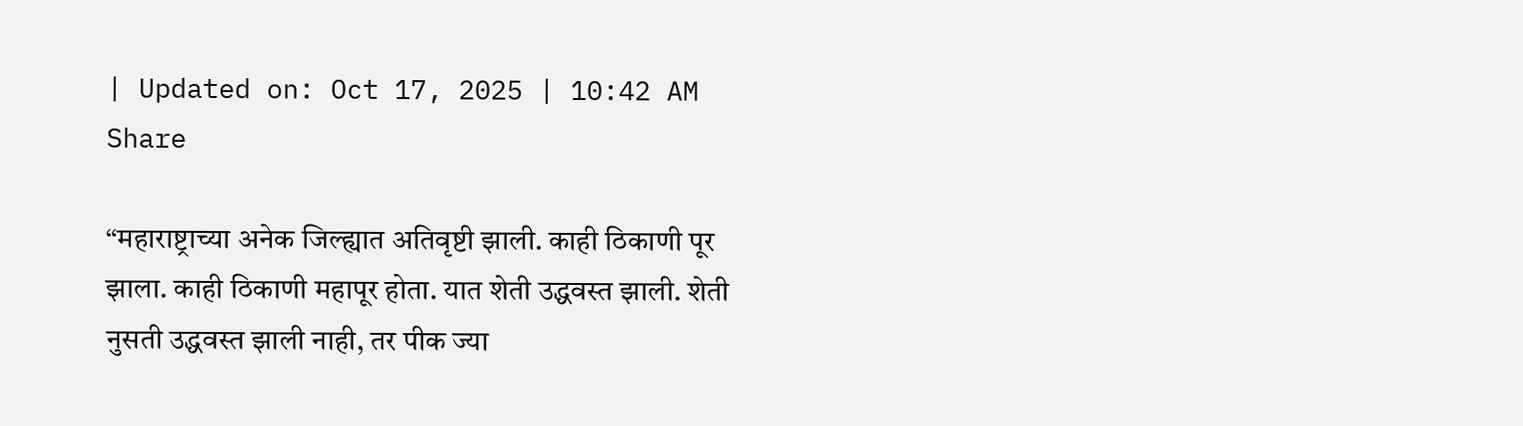| Updated on: Oct 17, 2025 | 10:42 AM
Share

“महाराष्ट्राच्या अनेक जिल्ह्यात अतिवृष्टी झाली. काही ठिकाणी पूर झाला. काही ठिकाणी महापूर होता. यात शेती उद्धवस्त झाली. शेती नुसती उद्धवस्त झाली नाही, तर पीक ज्या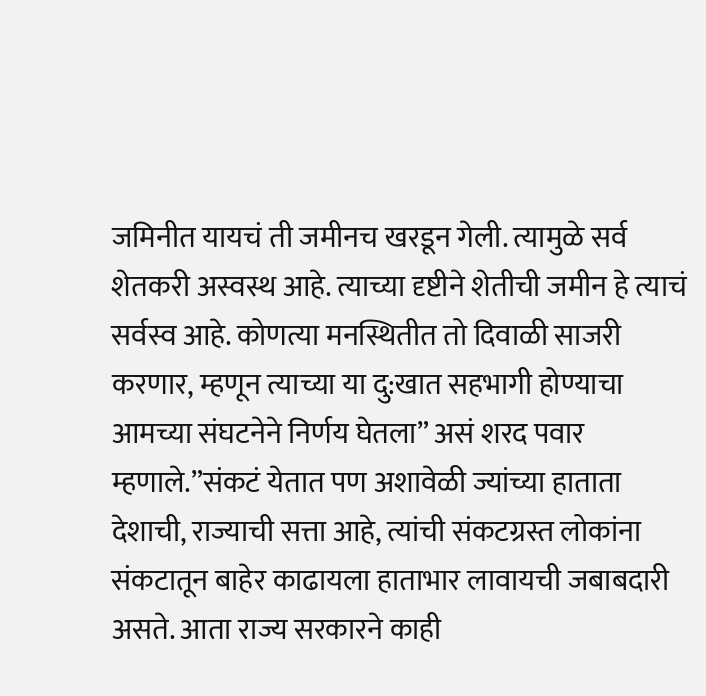जमिनीत यायचं ती जमीनच खरडून गेली. त्यामुळे सर्व शेतकरी अस्वस्थ आहे. त्याच्या दृष्टीने शेतीची जमीन हे त्याचं सर्वस्व आहे. कोणत्या मनस्थितीत तो दिवाळी साजरी करणार, म्हणून त्याच्या या दु:खात सहभागी होण्याचा आमच्या संघटनेने निर्णय घेतला” असं शरद पवार म्हणाले.”संकटं येतात पण अशावेळी ज्यांच्या हाताता देशाची, राज्याची सत्ता आहे, त्यांची संकटग्रस्त लोकांना संकटातून बाहेर काढायला हाताभार लावायची जबाबदारी असते. आता राज्य सरकारने काही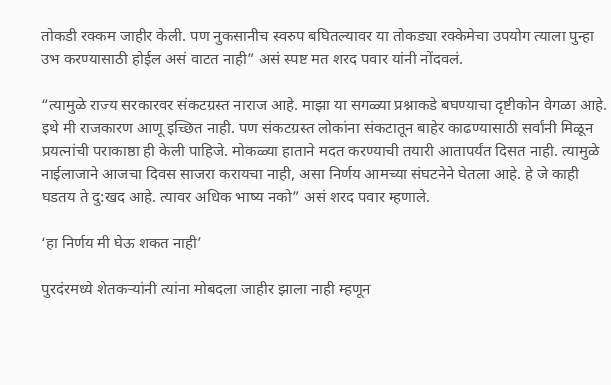तोकडी रक्कम जाहीर केली. पण नुकसानीच स्वरुप बघितल्यावर या तोकड्या रक्केमेचा उपयोग त्याला पुन्हा उभ करण्यासाठी होईल असं वाटत नाही” असं स्पष्ट मत शरद पवार यांनी नोंदवलं.

“त्यामुळे राज्य सरकारवर संकटग्रस्त नाराज आहे. माझा या सगळ्या प्रश्नाकडे बघण्याचा दृष्टीकोन वेगळा आहे. इथे मी राजकारण आणू इच्छित नाही. पण संकटग्रस्त लोकांना संकटातून बाहेर काढण्यासाठी सर्वांनी मिळून प्रयत्नांची पराकाष्ठा ही केली पाहिजे. मोकळ्या हाताने मदत करण्याची तयारी आतापर्यंत दिसत नाही. त्यामुळे नाईलाजाने आजचा दिवस साजरा करायचा नाही, असा निर्णय आमच्या संघटनेने घेतला आहे. हे जे काही घडतय ते दु:खद आहे. त्यावर अधिक भाष्य नको” असं शरद पवार म्हणाले.

‘हा निर्णय मी घेऊ शकत नाही’

पुरदंरमध्ये शेतकऱ्यांनी त्यांना मोबदला जाहीर झाला नाही म्हणून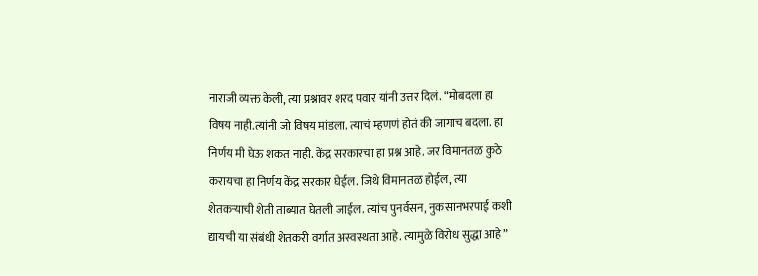नाराजी व्यक्त केली, त्या प्रश्नावर शरद पवार यांनी उत्तर दिलं. “मोबदला हा विषय नाही.त्यांनी जो विषय मांडला. त्याचं म्हणणं होतं की जागाच बदला. हा निर्णय मी घेऊ शकत नाही. केंद्र सरकारचा हा प्रश्न आहे. जर विमानतळ कुठे करायचा हा निर्णय केंद्र सरकार घेईल. जिथे विमानतळ होईल, त्या शेतकऱ्याची शेती ताब्यात घेतली जाईल. त्यांच पुनर्वसन, नुकसानभरपाई कशी द्यायची या संबंधी शेतकरी वर्गात अस्वस्थता आहे. त्यामुळे विरोध सुद्धा आहे”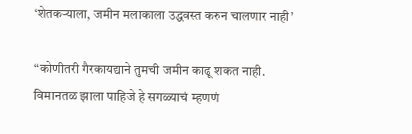‘शेतकऱ्याला, जमीन मलाकाला उद्धवस्त करुन चालणार नाही’

“कोणीतरी गैरकायद्याने तुमची जमीन काढू शकत नाही. विमानतळ झाला पाहिजे हे सगळ्याचं म्हणणं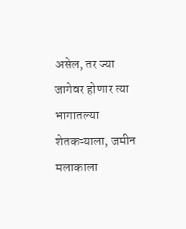असेल, तर ज्या जागेवर होणार त्या भागातल्या शेतकऱ्याला, जमीन मलाकाला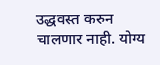उद्धवस्त करुन चालणार नाही. योग्य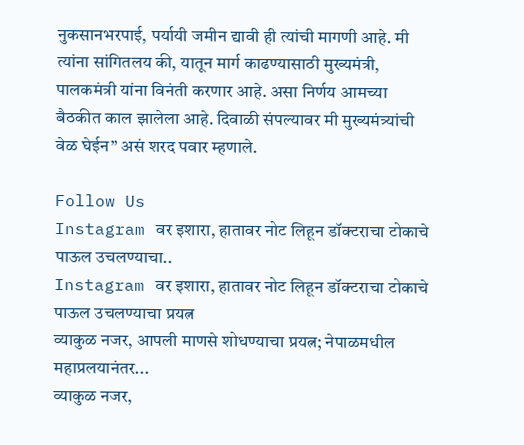नुकसानभरपाई, पर्यायी जमीन द्यावी ही त्यांची मागणी आहे. मी त्यांना सांगितलय की, यातून मार्ग काढण्यासाठी मुख्यमंत्री, पालकमंत्री यांना विनंती करणार आहे. असा निर्णय आमच्या बैठकीत काल झालेला आहे. दिवाळी संपल्यावर मी मुख्यमंत्र्यांची वेळ घेईन” असं शरद पवार म्हणाले.

Follow Us
Instagram वर इशारा, हातावर नोट लिहून डॉक्टराचा टोकाचे पाऊल उचलण्याचा..
Instagram वर इशारा, हातावर नोट लिहून डॉक्टराचा टोकाचे पाऊल उचलण्याचा प्रयत्न
व्याकुळ नजर, आपली माणसे शोधण्याचा प्रयत्न; नेपाळमधील महाप्रलयानंतर...
व्याकुळ नजर,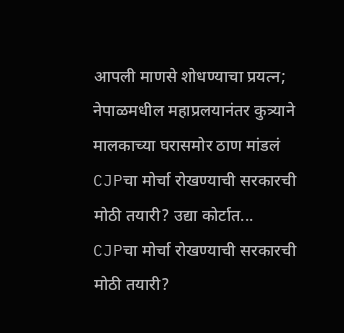आपली माणसे शोधण्याचा प्रयत्न; नेपाळमधील महाप्रलयानंतर कुत्र्याने मालकाच्या घरासमोर ठाण मांडलं
CJPचा मोर्चा रोखण्याची सरकारची मोठी तयारी? उद्या कोर्टात...
CJPचा मोर्चा रोखण्याची सरकारची मोठी तयारी?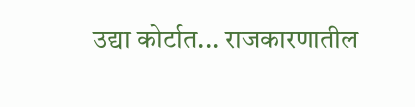उद्या कोर्टात... राजकारणातील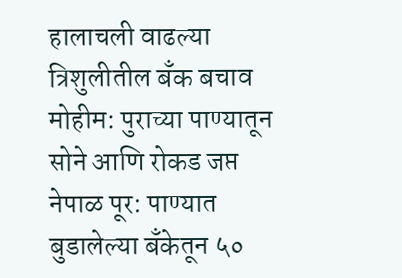हालाचली वाढल्या
त्रिशुलीतील बँक बचाव मोहीम: पुराच्या पाण्यातून सोने आणि रोकड जप्त
नेपाळ पूर: पाण्यात बुडालेल्या बँकेतून ५०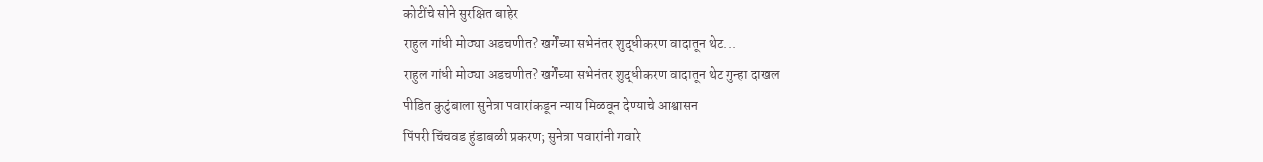कोटींचे सोने सुरक्षित बाहेर
राहुल गांधी मोठ्या अडचणीत? खर्गेंच्या सभेनंतर शुद्धीकरण वादातून थेट...
राहुल गांधी मोठ्या अडचणीत? खर्गेंच्या सभेनंतर शुद्धीकरण वादातून थेट गुन्हा दाखल
पीडित कुटुंबाला सुनेत्रा पवारांकडून न्याय मिळवून देण्याचे आश्वासन
पिंपरी चिंचवड हुंडाबळी प्रकरण; सुनेत्रा पवारांनी गवारे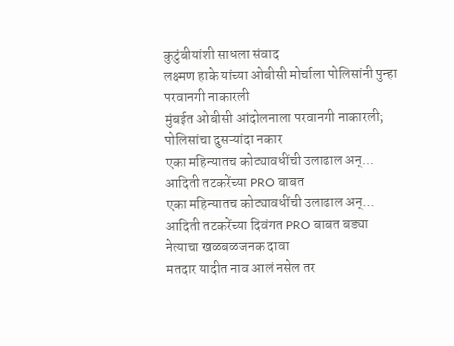कुटुंबीयांशी साधला संवाद
लक्ष्मण हाके यांच्या ओबीसी मोर्चाला पोलिसांनी पुन्हा परवानगी नाकारली
मुंबईत ओबीसी आंदोलनाला परवानगी नाकारली; पोलिसांचा दुसऱ्यांदा नकार
एका महिन्यातच कोट्यावधींची उलाढाल अन्... आदिती तटकरेंच्या PRO बाबत
एका महिन्यातच कोट्यावधींची उलाढाल अन्... आदिती तटकरेंच्या दिवंगत PRO बाबत बड्या नेत्याचा खळबळजनक दावा
मतदार यादीत नाव आलं नसेल तर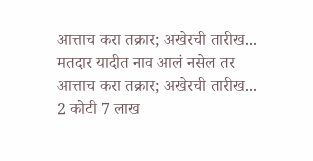आत्ताच करा तक्रार; अखेरची तारीख...
मतदार यादीत नाव आलं नसेल तर आत्ताच करा तक्रार; अखेरची तारीख... 2 कोटी 7 लाख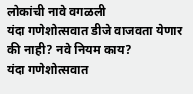लोकांची नावे वगळली
यंदा गणेशोत्सवात डीजे वाजवता येणार की नाही? नवे नियम काय?
यंदा गणेशोत्सवात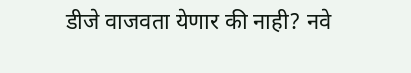डीजे वाजवता येणार की नाही? नवे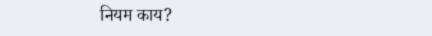नियम काय?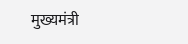मुख्यमंत्री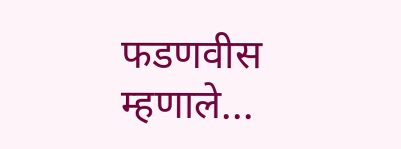फडणवीस म्हणाले...